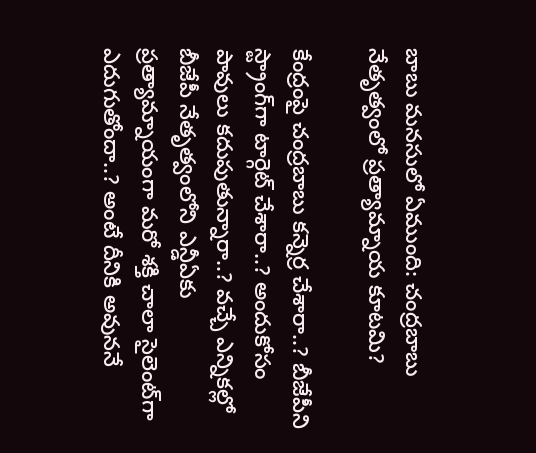బాబు మనసులో ఏముంది: చంద్రబాబు నేతృత్వంలో ప్రత్యామ్నాయ కూటమి?

కేంద్రంపై చంద్రబాబు కన్నెర్ర చేశారా..? బీజేపీని స్ట్రాంగ్‌గా టార్గెట్ చేశారా..? అందుకోసం పావులు కదుపుతున్నారా..? వచ్చే ఎన్నికల్లో బీజేపీ నేతృత్వంలోని ఎన్డీఏకు ప్రత్యామ్నాయంగా మరో శక్తి చాలా సైలెంట్‌గా ఎదుగుతోందా..? అంటే దీనికి అవుననే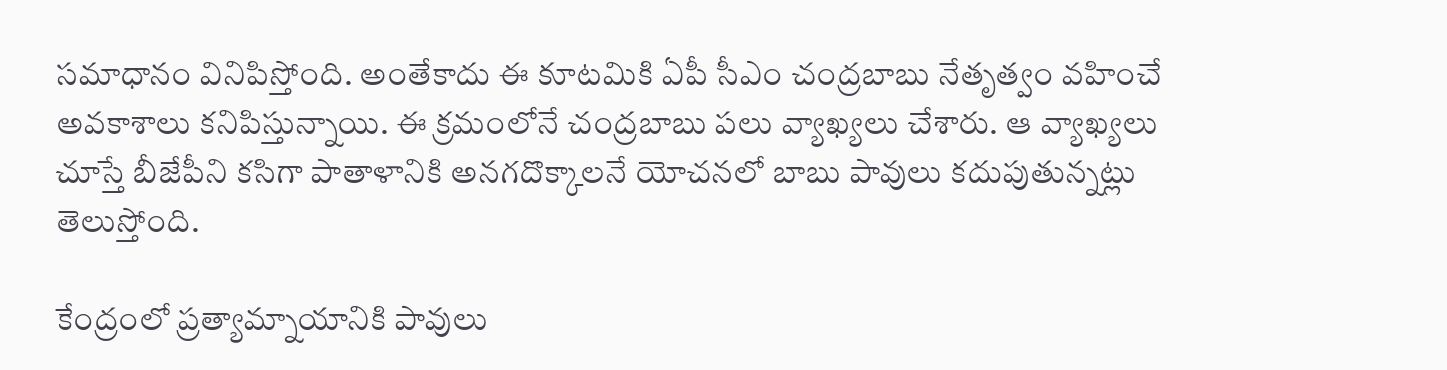సమాధానం వినిపిస్తోంది. అంతేకాదు ఈ కూటమికి ఏపీ సీఎం చంద్రబాబు నేతృత్వం వహించే అవకాశాలు కనిపిస్తున్నాయి. ఈ క్రమంలోనే చంద్రబాబు పలు వ్యాఖ్యలు చేశారు. ఆ వ్యాఖ్యలు చూస్తే బీజేపీని కసిగా పాతాళానికి అనగదొక్కాలనే యోచనలో బాబు పావులు కదుపుతున్నట్లు తెలుస్తోంది.

కేంద్రంలో ప్రత్యామ్నాయానికి పావులు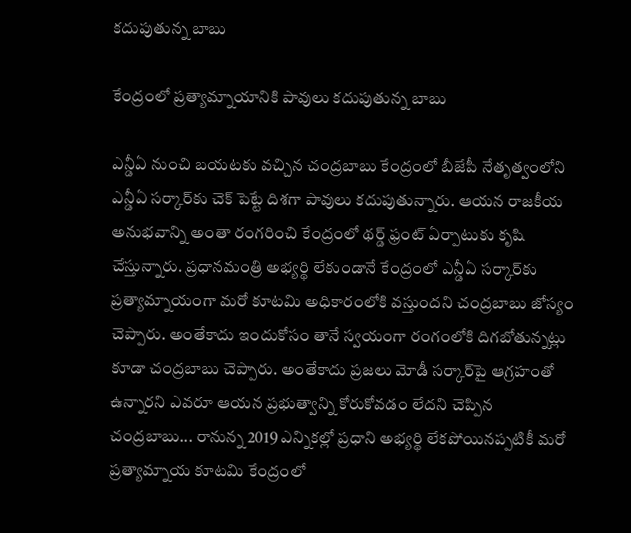కదుపుతున్న బాబు

కేంద్రంలో ప్రత్యామ్నాయానికి పావులు కదుపుతున్న బాబు

ఎన్డీఏ నుంచి బయటకు వచ్చిన చంద్రబాబు కేంద్రంలో బీజేపీ నేతృత్వంలోని ఎన్డీఏ సర్కార్‌కు చెక్ పెట్టే దిశగా పావులు కదుపుతున్నారు. ఆయన రాజకీయ అనుభవాన్ని అంతా రంగరించి కేంద్రంలో థర్డ్ ఫ్రంట్ ఏర్పాటుకు కృషి చేస్తున్నారు. ప్రధానమంత్రి అభ్యర్థి లేకుండానే కేంద్రంలో ఎన్డీఏ సర్కార్‌కు ప్రత్యామ్నాయంగా మరో కూటమి అధికారంలోకి వస్తుందని చంద్రబాబు జోస్యం చెప్పారు. అంతేకాదు ఇందుకోసం తానే స్వయంగా రంగంలోకి దిగబోతున్నట్లు కూడా చంద్రబాబు చెప్పారు. అంతేకాదు ప్రజలు మోడీ సర్కార్‌పై ఆగ్రహంతో ఉన్నారని ఎవరూ ఆయన ప్రభుత్వాన్ని కోరుకోవడం లేదని చెప్పిన చంద్రబాబు... రానున్న 2019 ఎన్నికల్లో ప్రధాని అభ్యర్థి లేకపోయినప్పటికీ మరో ప్రత్యామ్నాయ కూటమి కేంద్రంలో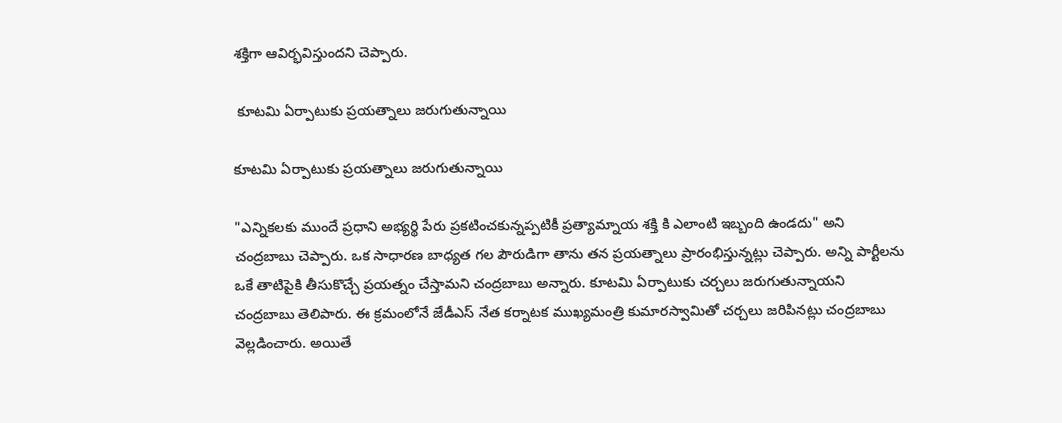శక్తిగా ఆవిర్భవిస్తుందని చెప్పారు.

 కూటమి ఏర్పాటుకు ప్రయత్నాలు జరుగుతున్నాయి

కూటమి ఏర్పాటుకు ప్రయత్నాలు జరుగుతున్నాయి

"ఎన్నికలకు ముందే ప్రధాని అభ్యర్థి పేరు ప్రకటించకున్నప్పటికీ ప్రత్యామ్నాయ శక్తి కి ఎలాంటి ఇబ్బంది ఉండదు" అని చంద్రబాబు చెప్పారు. ఒక సాధారణ బాధ్యత గల పౌరుడిగా తాను తన ప్రయత్నాలు ప్రారంభిస్తున్నట్లు చెప్పారు. అన్ని పార్టీలను ఒకే తాటిపైకి తీసుకొచ్చే ప్రయత్నం చేస్తామని చంద్రబాబు అన్నారు. కూటమి ఏర్పాటుకు చర్చలు జరుగుతున్నాయని చంద్రబాబు తెలిపారు. ఈ క్రమంలోనే జేడీఎస్ నేత కర్నాటక ముఖ్యమంత్రి కుమారస్వామితో చర్చలు జరిపినట్లు చంద్రబాబు వెల్లడించారు. అయితే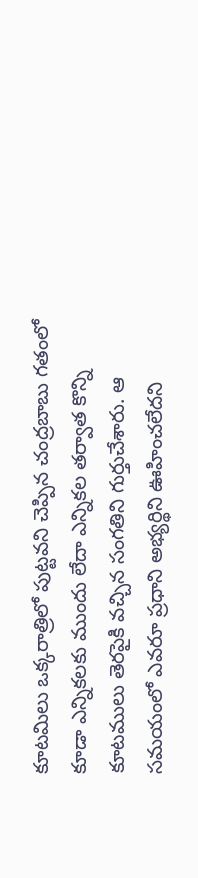కూటమిలు ఒక్కరాత్రిలో పుట్టవని చెప్పిన చంద్రబాబు గతంలో కూడా ఎన్నికలకు ముందు లేదా ఎన్నికల తర్వాత కొన్ని కూటములు తెరపైకి వచ్చిన సంగతిని గుర్తుచేశారు. ఆ సమయంలో ఎవరూ ప్రధాని అభ్యర్థిని ఊహించలేదని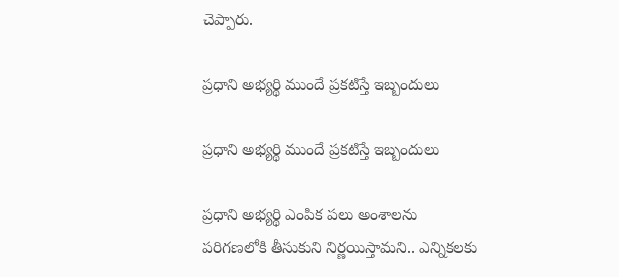చెప్పారు.

ప్రధాని అభ్యర్థి ముందే ప్రకటిస్తే ఇబ్బందులు

ప్రధాని అభ్యర్థి ముందే ప్రకటిస్తే ఇబ్బందులు

ప్రధాని అభ్యర్థి ఎంపిక పలు అంశాలను పరిగణలోకి తీసుకుని నిర్ణయిస్తామని.. ఎన్నికలకు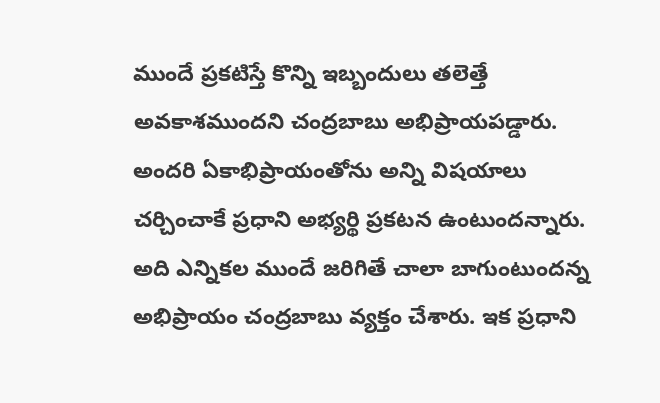ముందే ప్రకటిస్తే కొన్ని ఇబ్బందులు తలెత్తే అవకాశముందని చంద్రబాబు అభిప్రాయపడ్డారు. అందరి ఏకాభిప్రాయంతోను అన్ని విషయాలు చర్చించాకే ప్రధాని అభ్యర్థి ప్రకటన ఉంటుందన్నారు. అది ఎన్నికల ముందే జరిగితే చాలా బాగుంటుందన్న అభిప్రాయం చంద్రబాబు వ్యక్తం చేశారు. ఇక ప్రధాని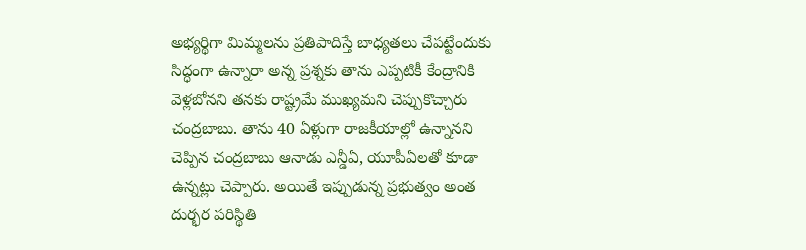అభ్యర్థిగా మిమ్మలను ప్రతిపాదిస్తే బాధ్యతలు చేపట్టేందుకు సిద్ధంగా ఉన్నారా అన్న ప్రశ్నకు తాను ఎప్పటికీ కేంద్రానికి వెళ్లబోనని తనకు రాష్ట్రమే ముఖ్యమని చెప్పుకొచ్చారు చంద్రబాబు. తాను 40 ఏళ్లుగా రాజకీయాల్లో ఉన్నానని చెప్పిన చంద్రబాబు ఆనాడు ఎన్డీఏ, యూపీఏలతో కూడా ఉన్నట్లు చెప్పారు. అయితే ఇప్పుడున్న ప్రభుత్వం అంత దుర్భర పరిస్థితి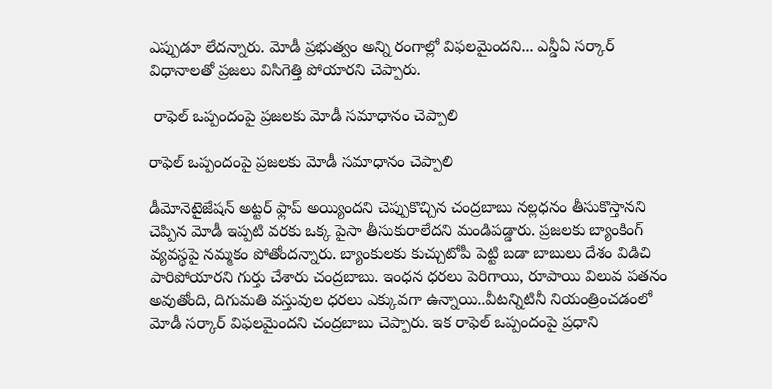ఎప్పుడూ లేదన్నారు. మోడీ ప్రభుత్వం అన్ని రంగాల్లో విఫలమైందని... ఎన్డీఏ సర్కార్ విధానాలతో ప్రజలు విసిగెత్తి పోయారని చెప్పారు.

 రాఫెల్ ఒప్పందంపై ప్రజలకు మోడీ సమాధానం చెప్పాలి

రాఫెల్ ఒప్పందంపై ప్రజలకు మోడీ సమాధానం చెప్పాలి

డీమోనెటైజేషన్ అట్టర్ ఫ్లాప్ అయ్యిందని చెప్పుకొచ్చిన చంద్రబాబు నల్లధనం తీసుకొస్తానని చెప్పిన మోడీ ఇప్పటి వరకు ఒక్క పైసా తీసుకురాలేదని మండిపడ్డారు. ప్రజలకు బ్యాంకింగ్ వ్యవస్థపై నమ్మకం పోతోందన్నారు. బ్యాంకులకు కుచ్చుటోపీ పెట్టి బడా బాబులు దేశం విడిచి పారిపోయారని గుర్తు చేశారు చంద్రబాబు. ఇంధన ధరలు పెరిగాయి, రూపాయి విలువ పతనం అవుతోంది, దిగుమతి వస్తువుల ధరలు ఎక్కువగా ఉన్నాయి..వీటన్నిటినీ నియంత్రించడంలో మోడీ సర్కార్ విఫలమైందని చంద్రబాబు చెప్పారు. ఇక రాఫెల్ ఒప్పందంపై ప్రధాని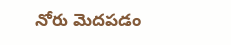నోరు మెదపడం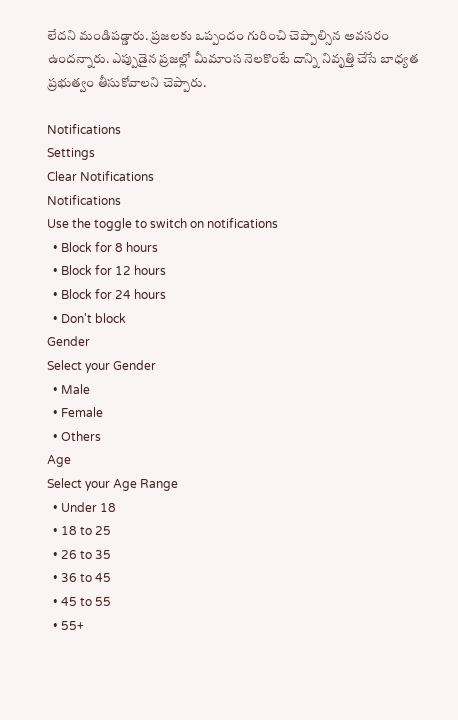లేదని మండిపడ్డారు. ప్రజలకు ఒప్పందం గురించి చెప్పాల్సిన అవసరం ఉందన్నారు. ఎప్పుడైన ప్రజల్లో మీమాంస నెలకొంటే దాన్ని నివృత్తి చేసే బాధ్యత ప్రభుత్వం తీసుకోవాలని చెప్పారు.

Notifications
Settings
Clear Notifications
Notifications
Use the toggle to switch on notifications
  • Block for 8 hours
  • Block for 12 hours
  • Block for 24 hours
  • Don't block
Gender
Select your Gender
  • Male
  • Female
  • Others
Age
Select your Age Range
  • Under 18
  • 18 to 25
  • 26 to 35
  • 36 to 45
  • 45 to 55
  • 55+